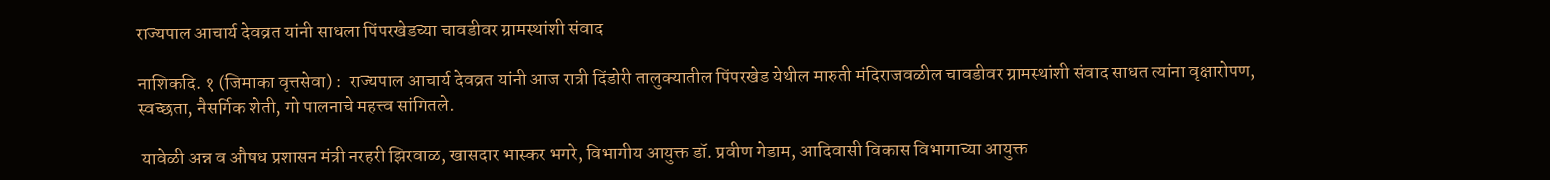राज्यपाल आचार्य देवव्रत यांनी साधला पिंपरखेडच्या चावडीवर ग्रामस्थांशी संवाद

नाशिकदि. १ (जिमाका वृत्तसेवा) :  राज्यपाल आचार्य देवव्रत यांनी आज रात्री दिंडोरी तालुक्यातील पिंपरखेड येथील मारुती मंदिराजवळील चावडीवर ग्रामस्थांशी संवाद साधत त्यांना वृक्षारोपण, स्वच्छता, नैसर्गिक शेती, गो पालनाचे महत्त्व सांगितले.

 यावेळी अन्न व औषध प्रशासन मंत्री नरहरी झिरवाळ, खासदार भास्कर भगरे, विभागीय आयुक्त डॉ. प्रवीण गेडाम, आदिवासी विकास विभागाच्या आयुक्त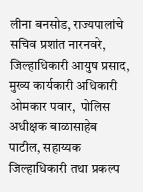लीना बनसोड, राज्यपालांचे सचिव प्रशांत नारनवरे, जिल्हाधिकारी आयुष प्रसाद, मुख्य कार्यकारी अधिकारी ओमकार पवार,  पोलिस अधीक्षक बाळासाहेब पाटील, सहाय्यक जिल्हाधिकारी तथा प्रकल्प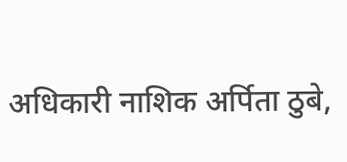अधिकारी नाशिक अर्पिता ठुबे,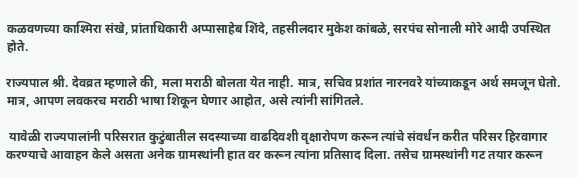कळवणच्या काश्मिरा संखे, प्रांताधिकारी अप्पासाहेब शिंदे, तहसीलदार मुकेश कांबळे, सरपंच सोनाली मोरे आदी उपस्थित होते.

राज्यपाल श्री. देवव्रत म्हणाले की, मला मराठी बोलता येत नाही. मात्र, सचिव प्रशांत नारनवरे यांच्याकडून अर्थ समजून घेतो. मात्र, आपण लवकरच मराठी भाषा शिकून घेणार आहोत, असे त्यांनी सांगितले.

 यावेळी राज्यपालांनी परिसरात कुटुंबातील सदस्याच्या वाढदिवशी वृक्षारोपण करून त्यांचे संवर्धन करीत परिसर हिरवागार करण्याचे आवाहन केले असता अनेक ग्रामस्थांनी हात वर करून त्यांना प्रतिसाद दिला. तसेच ग्रामस्थांनी गट तयार करून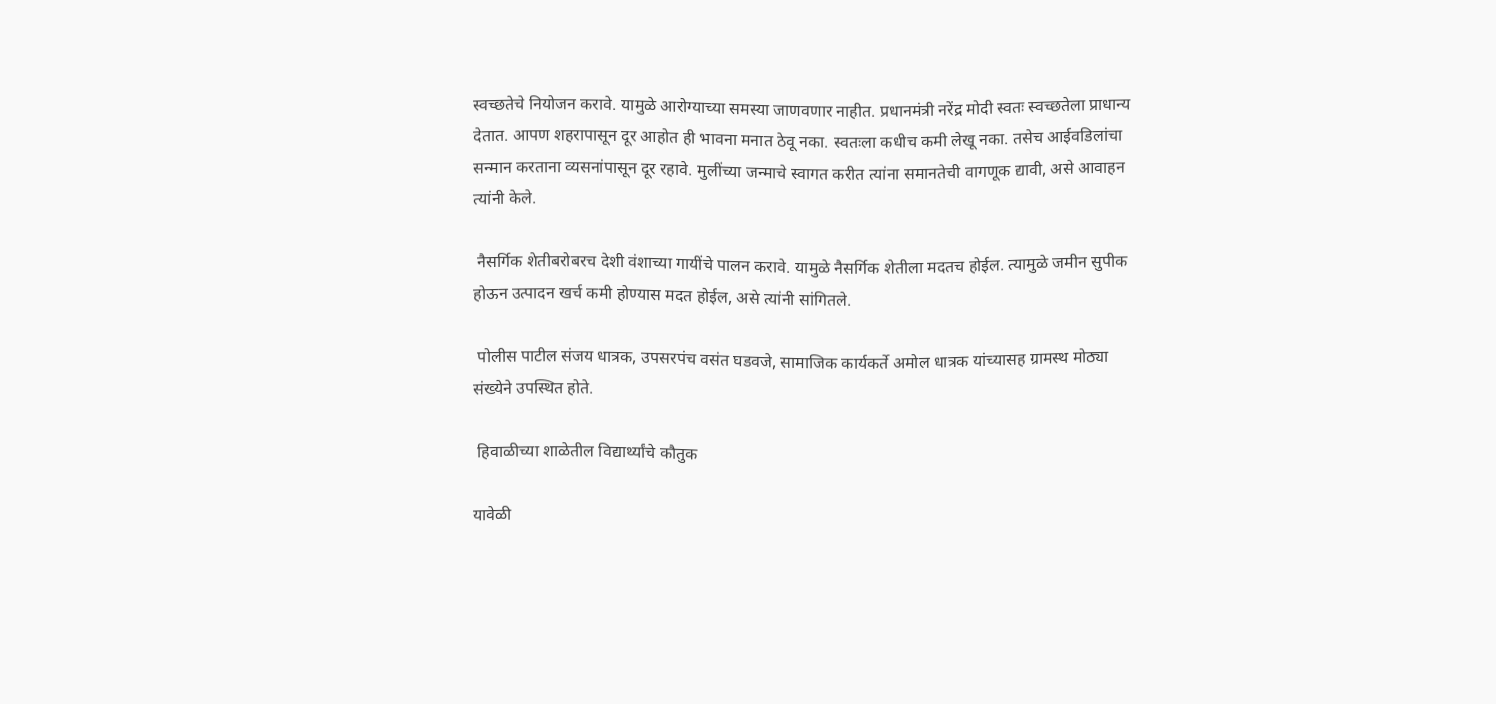स्वच्छतेचे नियोजन करावे. यामुळे आरोग्याच्या समस्या जाणवणार नाहीत. प्रधानमंत्री नरेंद्र मोदी स्वतः स्वच्छतेला प्राधान्य देतात. आपण शहरापासून दूर आहोत ही भावना मनात ठेवू नका. स्वतःला कधीच कमी लेखू नका. तसेच आईवडिलांचा सन्मान करताना व्यसनांपासून दूर रहावे. मुलींच्या जन्माचे स्वागत करीत त्यांना समानतेची वागणूक द्यावी, असे आवाहन त्यांनी केले.

 नैसर्गिक शेतीबरोबरच देशी वंशाच्या गायींचे पालन करावे. यामुळे नैसर्गिक शेतीला मदतच होईल. त्यामुळे जमीन सुपीक होऊन उत्पादन खर्च कमी होण्यास मदत होईल, असे त्यांनी सांगितले.

 पोलीस पाटील संजय धात्रक, उपसरपंच वसंत घडवजे, सामाजिक कार्यकर्ते अमोल धात्रक यांच्यासह ग्रामस्थ मोठ्या संख्येने उपस्थित होते.

 हिवाळीच्या शाळेतील विद्यार्थ्यांचे कौतुक

यावेळी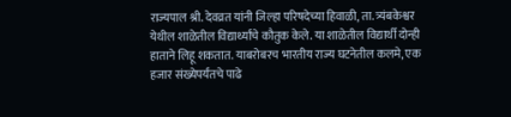राज्यपाल श्री. देवव्रत यांनी जिल्हा परिषदेच्या हिवाळी, ता. त्र्यंबकेश्वर येथील शाळेतील विद्यार्थ्यांचे कौतुक केले. या शाळेतील विद्यार्थी दोन्ही हाताने लिहू शकतात. याबरोबरच भारतीय राज्य घटनेतील कलमे, एक हजार संख्येपर्यंतचे पाढे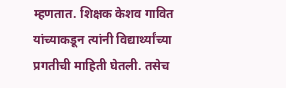म्हणतात. शिक्षक केशव गावित यांच्याकडून त्यांनी विद्यार्थ्यांच्या प्रगतीची माहिती घेतली. तसेच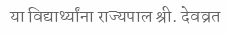या विद्यार्थ्यांना राज्यपाल श्री. देवव्रत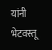यांनी भेटवस्तू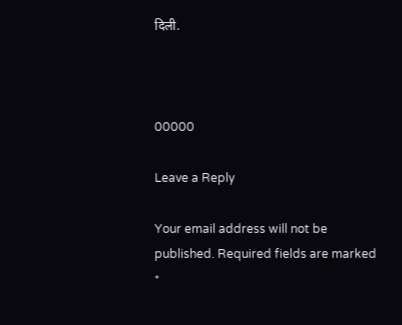दिली.



00000

Leave a Reply

Your email address will not be published. Required fields are marked *